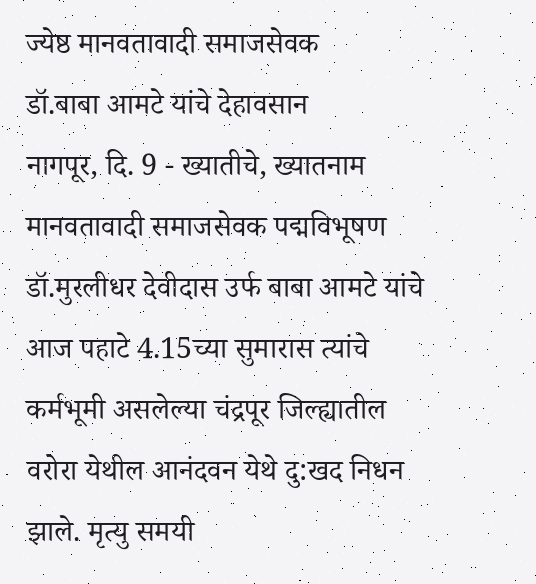ज्येष्ठ मानवतावादी समाजसेवक
डॉ.बाबा आमटे यांचे देहावसान
नागपूर, दि. 9 - ख्यातीचे, ख्यातनाम मानवतावादी समाजसेवक पद्मविभूषण डॉ.मुरलीधर देवीदास उर्फ बाबा आमटे यांचे आज पहाटे 4.15च्या सुमारास त्यांचे कर्मभूमी असलेल्या चंद्रपूर जिल्ह्यातील वरोरा येथील आनंदवन येथे दु:खद निधन झाले. मृत्यु समयी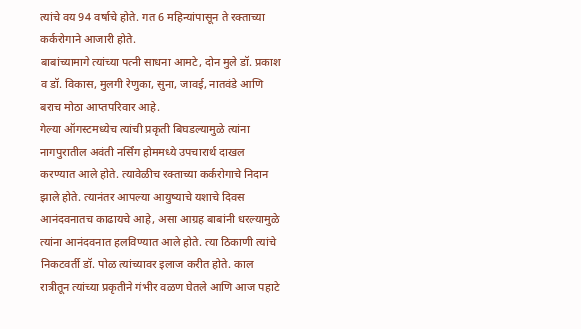त्यांचे वय 94 वर्षाचे होते. गत 6 महिन्यांपासून ते रक्ताच्या कर्करोगाने आजारी होते.
बाबांच्यामागे त्यांच्या पत्नी साधना आमटे, दोन मुले डॉ. प्रकाश व डॉ. विकास, मुलगी रेणुका, सुना, जावई, नातवंडे आणि बराच मोठा आप्तपरिवार आहे.
गेल्या ऑगस्टमध्येच त्यांची प्रकृती बिघडल्यामुळे त्यांना नागपुरातील अवंती नर्सिंग होममध्ये उपचारार्थ दाखल करण्यात आले होते. त्यावेळीच रक्ताच्या कर्करोगाचे निदान झाले होते. त्यानंतर आपल्या आयुष्याचे यशाचे दिवस आनंदवनातच काढायचे आहे, असा आग्रह बाबांनी धरल्यामुळे त्यांना आनंदवनात हलविण्यात आले होते. त्या ठिकाणी त्यांचे निकटवर्ती डॉ. पोळ त्यांच्यावर इलाज करीत होते. काल रात्रीतून त्यांच्या प्रकृतीने गंभीर वळण घेतले आणि आज पहाटे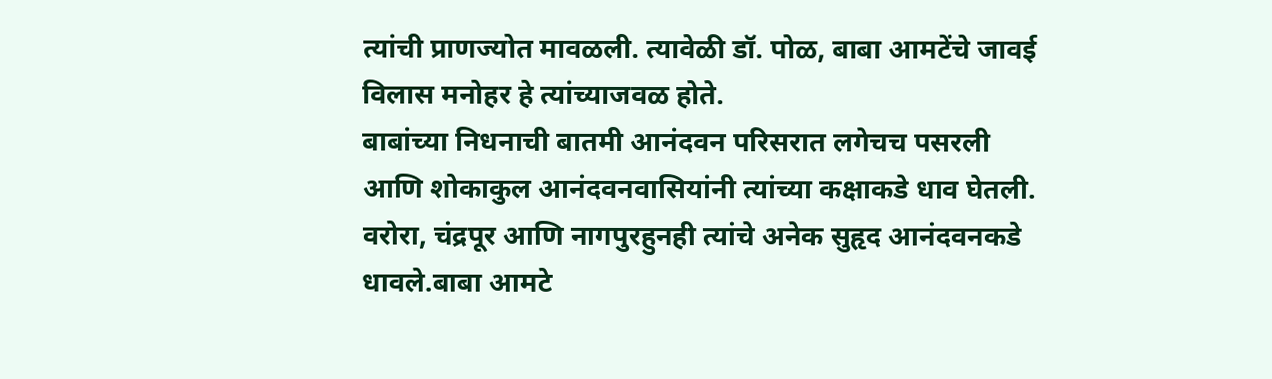त्यांची प्राणज्योत मावळली. त्यावेळी डॉ. पोळ, बाबा आमटेंचे जावई विलास मनोहर हे त्यांच्याजवळ होते.
बाबांच्या निधनाची बातमी आनंदवन परिसरात लगेचच पसरली आणि शोकाकुल आनंदवनवासियांनी त्यांच्या कक्षाकडे धाव घेतली. वरोरा, चंद्रपूर आणि नागपुरहुनही त्यांचे अनेक सुहृद आनंदवनकडे धावले.बाबा आमटे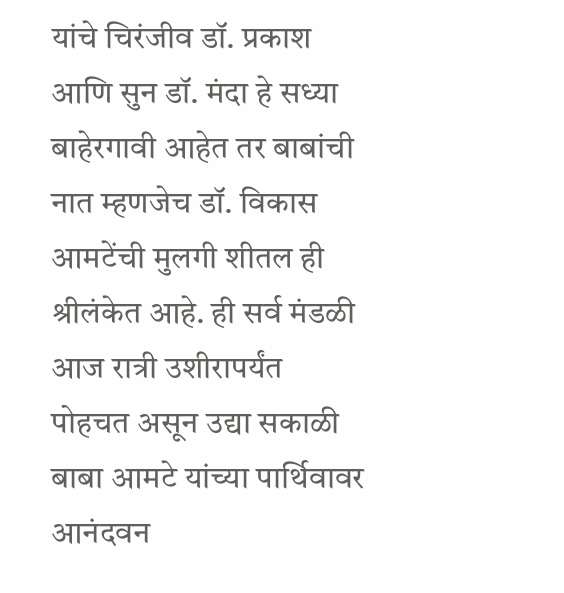यांचे चिरंजीव डॉ. प्रकाश आणि सुन डॉ. मंदा हे सध्या बाहेरगावी आहेत तर बाबांची नात म्हणजेच डॉ. विकास आमटेंची मुलगी शीतल ही श्रीलंकेत आहे. ही सर्व मंडळी आज रात्री उशीरापर्यंत पोहचत असून उद्या सकाळी बाबा आमटे यांच्या पार्थिवावर आनंदवन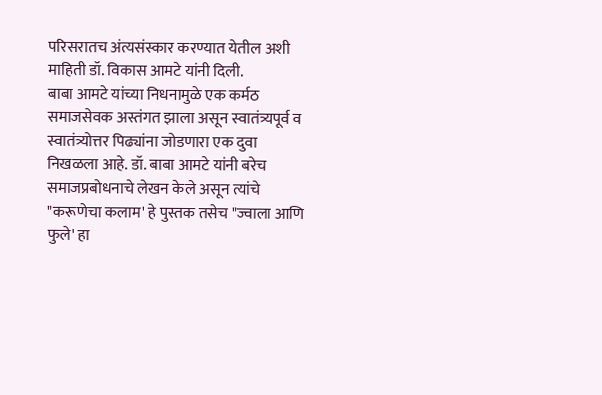परिसरातच अंत्यसंस्कार करण्यात येतील अशी माहिती डॉ. विकास आमटे यांनी दिली.
बाबा आमटे यांच्या निधनामुळे एक कर्मठ समाजसेवक अस्तंगत झाला असून स्वातंत्र्यपूर्व व स्वातंत्र्योत्तर पिढ्यांना जोडणारा एक दुवा निखळला आहे. डॉ. बाबा आमटे यांनी बरेच समाजप्रबोधनाचे लेखन केले असून त्यांचे "करूणेचा कलाम' हे पुस्तक तसेच "ज्वाला आणि फुले' हा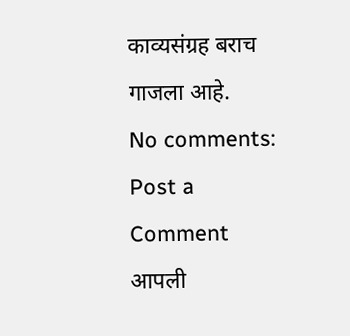काव्यसंग्रह बराच गाजला आहे.
No comments:
Post a Comment
आपली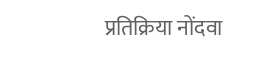प्रतिक्रिया नोंदवा